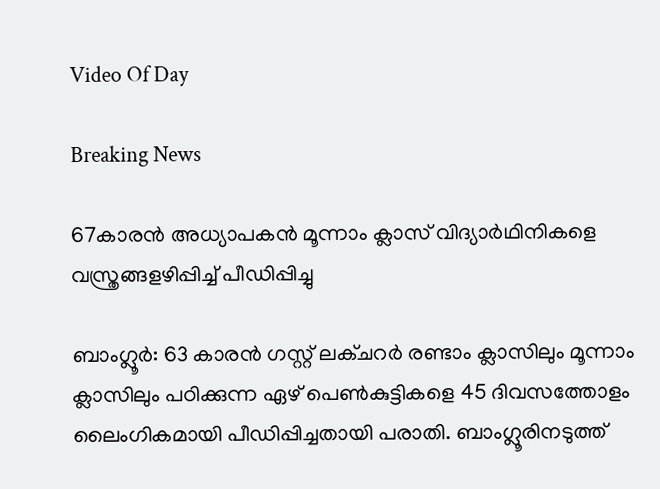Video Of Day

Breaking News

67കാരന്‍ അധ്യാപകന്‍ മൂന്നാം ക്ലാസ് വിദ്യാര്‍ഥിനികളെ വസ്ത്രങ്ങളഴിപ്പിച്ച് പീഡിപ്പിച്ചു

ബാംഗ്ലൂര്‍: 63 കാരന്‍ ഗസ്റ്റ് ലക്ചറര്‍ രണ്ടാം ക്ലാസിലും മൂന്നാം ക്ലാസിലും പഠിക്കുന്ന ഏഴ് പെണ്‍കുട്ടികളെ 45 ദിവസത്തോളം ലൈംഗികമായി പീഡിപ്പിച്ചതായി പരാതി. ബാംഗ്ലൂരിനടുത്ത്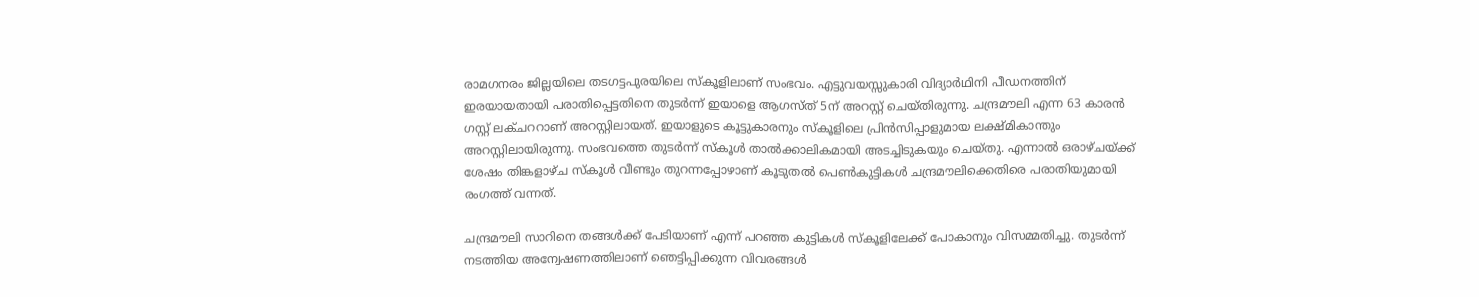രാമഗനരം ജില്ലയിലെ തടഗട്ടപുരയിലെ സ്‌കൂളിലാണ് സംഭവം. എട്ടുവയസ്സുകാരി വിദ്യാര്‍ഥിനി പീഡനത്തിന് ഇരയായതായി പരാതിപ്പെട്ടതിനെ തുടര്‍ന്ന് ഇയാളെ ആഗസ്ത് 5ന് അറസ്റ്റ് ചെയ്തിരുന്നു. ചന്ദ്രമൗലി എന്ന 63 കാരന്‍ ഗസ്റ്റ് ലക്ചററാണ് അറസ്റ്റിലായത്. ഇയാളുടെ കൂട്ടുകാരനും സ്‌കൂളിലെ പ്രിന്‍സിപ്പാളുമായ ലക്ഷ്മികാന്തും അറസ്റ്റിലായിരുന്നു. സംഭവത്തെ തുടര്‍ന്ന് സ്‌കൂള്‍ താല്‍ക്കാലികമായി അടച്ചിടുകയും ചെയ്തു. എന്നാല്‍ ഒരാഴ്ചയ്ക്ക് ശേഷം തിങ്കളാഴ്ച സ്‌കൂള്‍ വീണ്ടും തുറന്നപ്പോഴാണ് കൂടുതല്‍ പെണ്‍കുട്ടികള്‍ ചന്ദ്രമൗലിക്കെതിരെ പരാതിയുമായി രംഗത്ത് വന്നത്.

ചന്ദ്രമൗലി സാറിനെ തങ്ങള്‍ക്ക് പേടിയാണ് എന്ന് പറഞ്ഞ കുട്ടികള്‍ സ്‌കൂളിലേക്ക് പോകാനും വിസമ്മതിച്ചു. തുടര്‍ന്ന് നടത്തിയ അന്വേഷണത്തിലാണ് ഞെട്ടിപ്പിക്കുന്ന വിവരങ്ങള്‍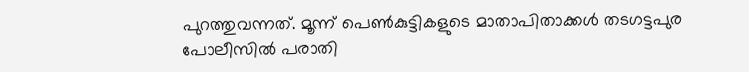പുറത്തുവന്നത്. മൂന്ന് പെണ്‍കുട്ടികളുടെ മാതാപിതാക്കള്‍ തടഗട്ടപുര പോലീസില്‍ പരാതി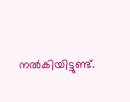നല്‍കിയിട്ടുണ്ട്.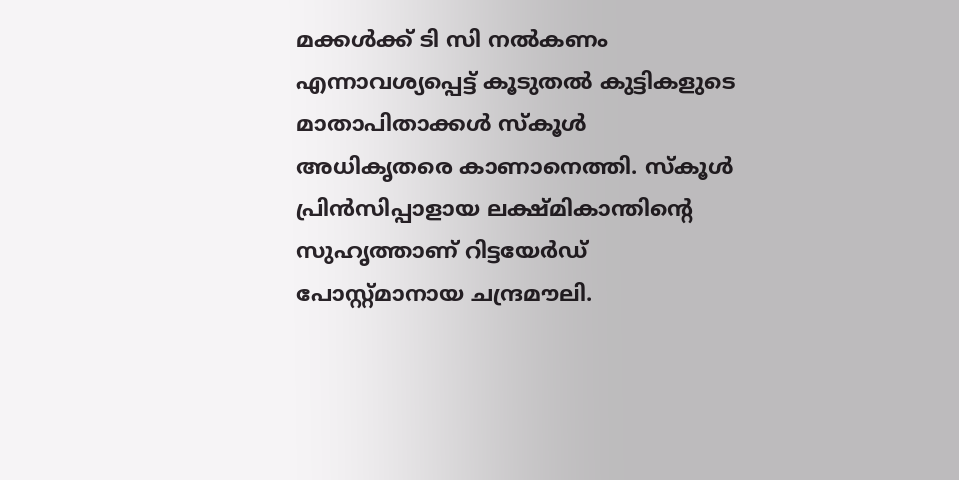മക്കള്‍ക്ക് ടി സി നല്‍കണം എന്നാവശ്യപ്പെട്ട് കൂടുതല്‍ കുട്ടികളുടെ മാതാപിതാക്കള്‍ സ്‌കൂള്‍ അധികൃതരെ കാണാനെത്തി. സ്‌കൂള്‍ പ്രിന്‍സിപ്പാളായ ലക്ഷ്മികാന്തിന്റെ സുഹൃത്താണ് റിട്ടയേര്‍ഡ് പോസ്റ്റ്മാനായ ചന്ദ്രമൗലി.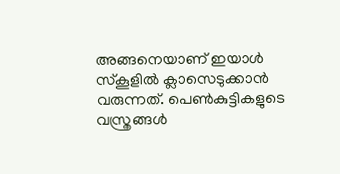അങ്ങനെയാണ് ഇയാള്‍ സ്‌കൂളില്‍ ക്ലാസെടുക്കാന്‍ വരുന്നത്. പെണ്‍കുട്ടികളുടെ വസ്ത്രങ്ങള്‍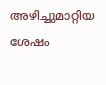അഴിച്ചുമാറ്റിയ ശേഷം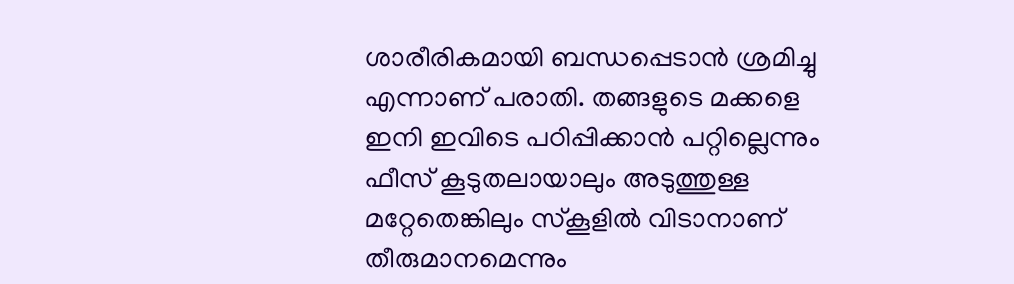ശാരീരികമായി ബന്ധപ്പെടാന്‍ ശ്രമിച്ചു എന്നാണ് പരാതി. തങ്ങളുടെ മക്കളെ ഇനി ഇവിടെ പഠിപ്പിക്കാന്‍ പറ്റില്ലെന്നും ഫീസ് കൂടുതലായാലും അടുത്തുള്ള മറ്റേതെങ്കിലും സ്‌കൂളില്‍ വിടാനാണ് തീരുമാനമെന്നും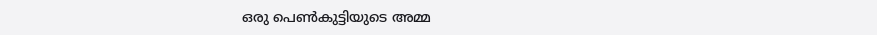ഒരു പെണ്‍കുട്ടിയുടെ അമ്മ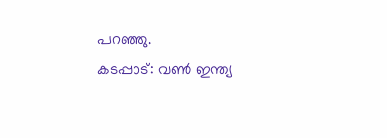പറഞ്ഞു.
കടപ്പാട്: വണ്‍ ഇന്ത്യ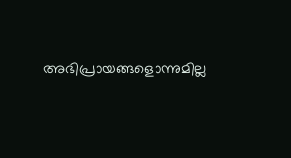അഭിപ്രായങ്ങളൊന്നുമില്ല